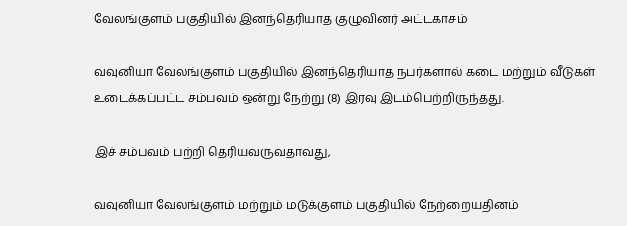வேலங்குளம் பகுதியில் இனந்தெரியாத குழுவினர் அட்டகாசம்

வவுனியா வேலங்குளம் பகுதியில் இனந்தெரியாத நபர்களால் கடை மற்றும் வீடுகள் உடைக்கப்பட்ட சம்பவம் ஒன்று நேற்று (8) இரவு இடம்பெற்றிருந்தது.

இச் சம்பவம் பற்றி தெரியவருவதாவது,

வவுனியா வேலங்குளம் மற்றும் மடுக்குளம் பகுதியில் நேற்றையதினம்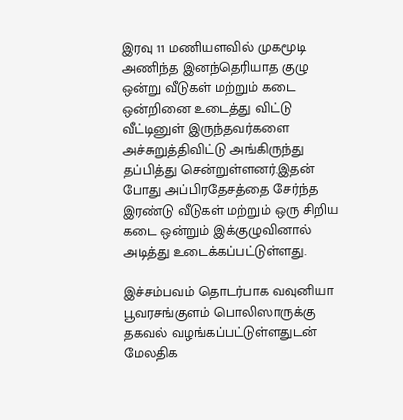இரவு 11 மணியளவில் முகமூடி அணிந்த இனந்தெரியாத குழு ஒன்று வீடுகள் மற்றும் கடை ஒன்றினை உடைத்து விட்டு வீட்டினுள் இருந்தவர்களை அச்சுறுத்திவிட்டு அங்கிருந்து தப்பித்து சென்றுள்ளனர்.இதன் போது அப்பிரதேசத்தை சேர்ந்த இரண்டு வீடுகள் மற்றும் ஒரு சிறிய கடை ஒன்றும் இக்குழுவினால் அடித்து உடைக்கப்பட்டுள்ளது.

இச்சம்பவம் தொடர்பாக வவுனியா பூவரசங்குளம் பொலிஸாருக்கு தகவல் வழங்கப்பட்டுள்ளதுடன் மேலதிக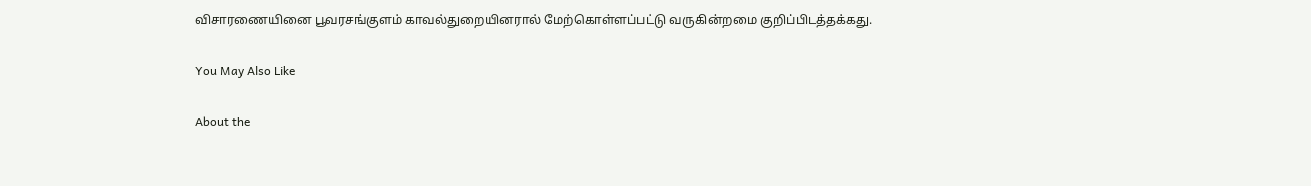விசாரணையினை பூவரசங்குளம் காவல்துறையினரால் மேற்கொள்ளப்பட்டு வருகின்றமை குறிப்பிடத்தக்கது.

You May Also Like

About the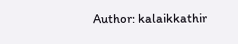Author: kalaikkathir